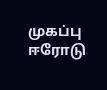முகப்பு
ஈரோடு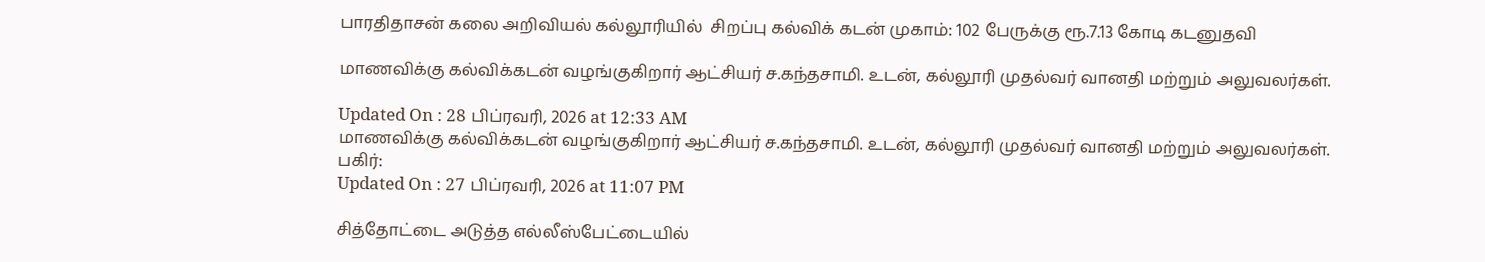பாரதிதாசன் கலை அறிவியல் கல்லூரியில்  சிறப்பு கல்விக் கடன் முகாம்: 102 பேருக்கு ரூ.7.13 கோடி கடனுதவி

மாணவிக்கு கல்விக்கடன் வழங்குகிறார் ஆட்சியர் ச.கந்தசாமி. உடன், கல்லூரி முதல்வர் வானதி மற்றும் அலுவலர்கள்.

Updated On : 28 பிப்ரவரி, 2026 at 12:33 AM
மாணவிக்கு கல்விக்கடன் வழங்குகிறார் ஆட்சியர் ச.கந்தசாமி. உடன், கல்லூரி முதல்வர் வானதி மற்றும் அலுவலர்கள்.
பகிர்:
Updated On : 27 பிப்ரவரி, 2026 at 11:07 PM

சித்தோட்டை அடுத்த எல்லீஸ்பேட்டையில்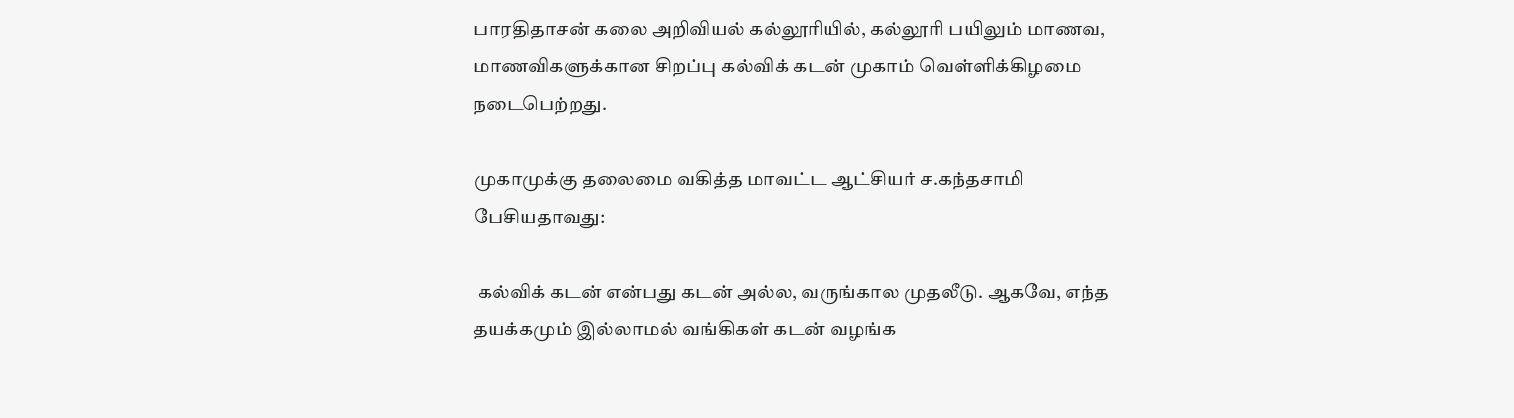பாரதிதாசன் கலை அறிவியல் கல்லூரியில், கல்லூரி பயிலும் மாணவ, மாணவிகளுக்கான சிறப்பு கல்விக் கடன் முகாம் வெள்ளிக்கிழமை நடைபெற்றது.

முகாமுக்கு தலைமை வகித்த மாவட்ட ஆட்சியர் ச.கந்தசாமி பேசியதாவது:

 கல்விக் கடன் என்பது கடன் அல்ல, வருங்கால முதலீடு. ஆகவே, எந்த தயக்கமும் இல்லாமல் வங்கிகள் கடன் வழங்க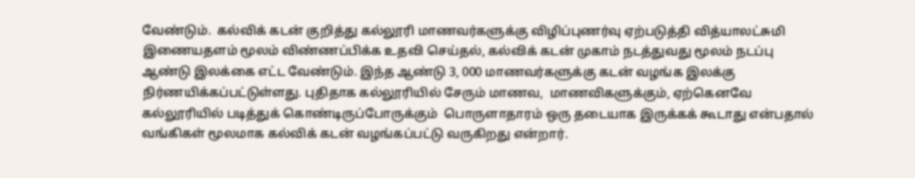வேண்டும்.  கல்விக் கடன் குறித்து கல்லூரி மாணவர்களுக்கு விழிப்புணர்வு ஏற்படுத்தி வித்யாலட்சுமி இணையதளம் மூலம் விண்ணப்பிக்க உதவி செய்தல், கல்விக் கடன் முகாம் நடத்துவது மூலம் நடப்பு ஆண்டு இலக்கை எட்ட வேண்டும். இந்த ஆண்டு 3, 000 மாணவர்களுக்கு கடன் வழங்க இலக்கு நிர்ணயிக்கப்பட்டுள்ளது. புதிதாக கல்லூரியில் சேரும் மாணவ,  மாணவிகளுக்கும், ஏற்கெனவே கல்லூரியில் படித்துக் கொண்டிருப்போருக்கும்  பொருளாதாரம் ஒரு தடையாக இருக்கக் கூடாது என்பதால் வங்கிகள் மூலமாக கல்விக் கடன் வழங்கப்பட்டு வருகிறது என்றார்.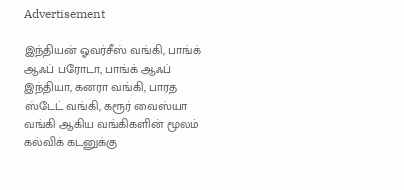Advertisement

இந்தியன் ஓவர்சீஸ் வங்கி, பாங்க் ஆஃப் பரோடா, பாங்க் ஆஃப் இந்தியா, கனரா வங்கி, பாரத ஸ்டேட் வங்கி, கரூர் வைஸ்யா வங்கி ஆகிய வங்கிகளின் மூலம் கல்விக் கடனுக்கு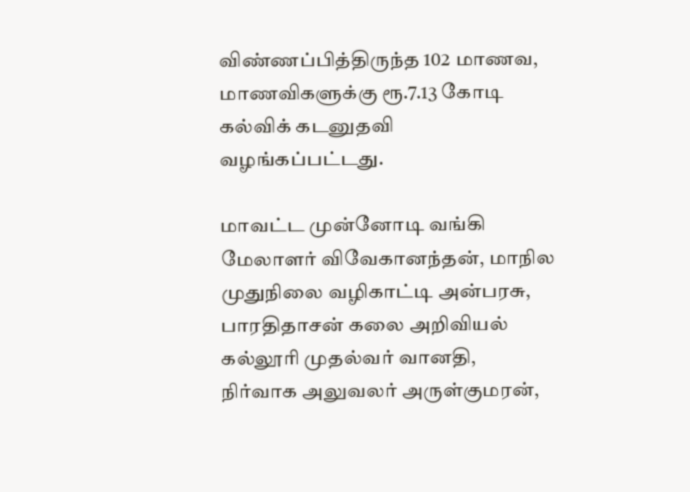விண்ணப்பித்திருந்த 102 மாணவ, மாணவிகளுக்கு ரூ.7.13 கோடி  கல்விக் கடனுதவி வழங்கப்பட்டது.

மாவட்ட முன்னோடி வங்கி மேலாளர் விவேகானந்தன், மாநில முதுநிலை வழிகாட்டி அன்பரசு, பாரதிதாசன் கலை அறிவியல் கல்லூரி முதல்வர் வானதி, நிர்வாக அலுவலர் அருள்குமரன்,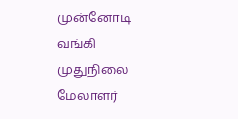முன்னோடி வங்கி முதுநிலை மேலாளர்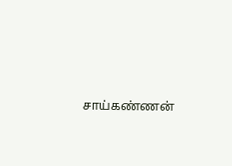சாய்கண்ணன்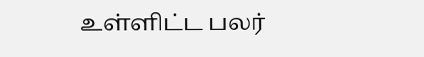உள்ளிட்ட பலர்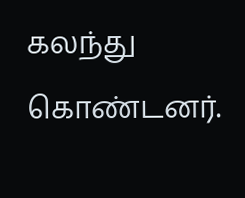கலந்து கொண்டனர்.